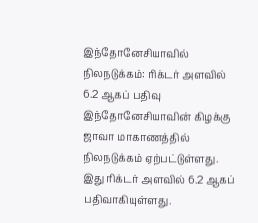இந்தோனேசியாவில் நிலநடுக்கம்: ரிக்டர் அளவில் 6.2 ஆகப் பதிவு
இந்தோனேசியாவின் கிழக்கு ஜாவா மாகாணத்தில் நிலநடுக்கம் ஏற்பட்டுள்ளது. இது ரிக்டர் அளவில் 6.2 ஆகப் பதிவாகியுள்ளது.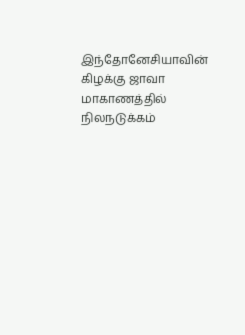இந்தோனேசியாவின் கிழக்கு ஜாவா மாகாணத்தில் நிலநடுக்கம்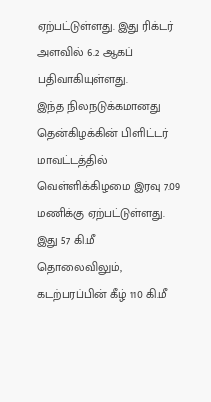ஏற்பட்டுள்ளது. இது ரிக்டர் அளவில் 6.2 ஆகப் பதிவாகியுள்ளது.
இந்த நிலநடுக்கமானது தென்கிழக்கின் பிளிட்டர் மாவட்டத்தில் வெள்ளிக்கிழமை இரவு 7.09 மணிக்கு ஏற்பட்டுள்ளது. இது 57 கி.மீ தொலைவிலும், கடற்பரப்பின் கீழ் 110 கி.மீ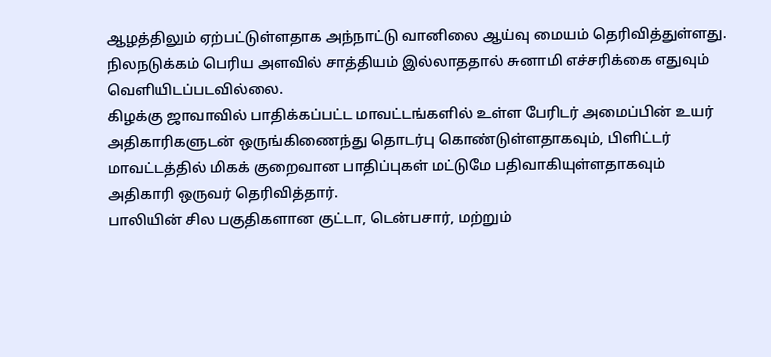ஆழத்திலும் ஏற்பட்டுள்ளதாக அந்நாட்டு வானிலை ஆய்வு மையம் தெரிவித்துள்ளது.
நிலநடுக்கம் பெரிய அளவில் சாத்தியம் இல்லாததால் சுனாமி எச்சரிக்கை எதுவும் வெளியிடப்படவில்லை.
கிழக்கு ஜாவாவில் பாதிக்கப்பட்ட மாவட்டங்களில் உள்ள பேரிடர் அமைப்பின் உயர் அதிகாரிகளுடன் ஒருங்கிணைந்து தொடர்பு கொண்டுள்ளதாகவும், பிளிட்டர் மாவட்டத்தில் மிகக் குறைவான பாதிப்புகள் மட்டுமே பதிவாகியுள்ளதாகவும் அதிகாரி ஒருவர் தெரிவித்தார்.
பாலியின் சில பகுதிகளான குட்டா, டென்பசார், மற்றும்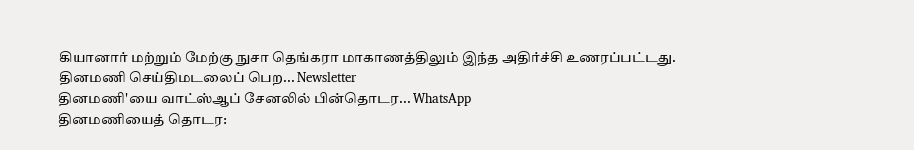கியானார் மற்றும் மேற்கு நுசா தெங்கரா மாகாணத்திலும் இந்த அதிர்ச்சி உணரப்பட்டது.
தினமணி செய்திமடலைப் பெற... Newsletter
தினமணி'யை வாட்ஸ்ஆப் சேனலில் பின்தொடர... WhatsApp
தினமணியைத் தொடர: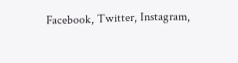Facebook, Twitter, Instagram,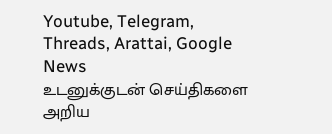Youtube, Telegram, Threads, Arattai, Google News
உடனுக்குடன் செய்திகளை அறிய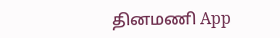தினமணி App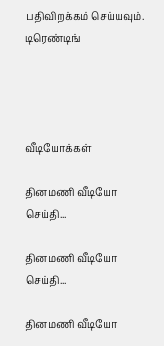பதிவிறக்கம் செய்யவும்.
டிரெண்டிங்




வீடியோக்கள்

தினமணி வீடியோ செய்தி...

தினமணி வீடியோ செய்தி...

தினமணி வீடியோ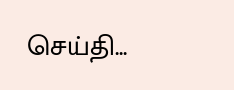செய்தி...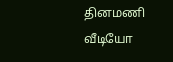தினமணி வீடியோ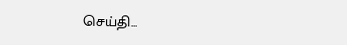செய்தி...